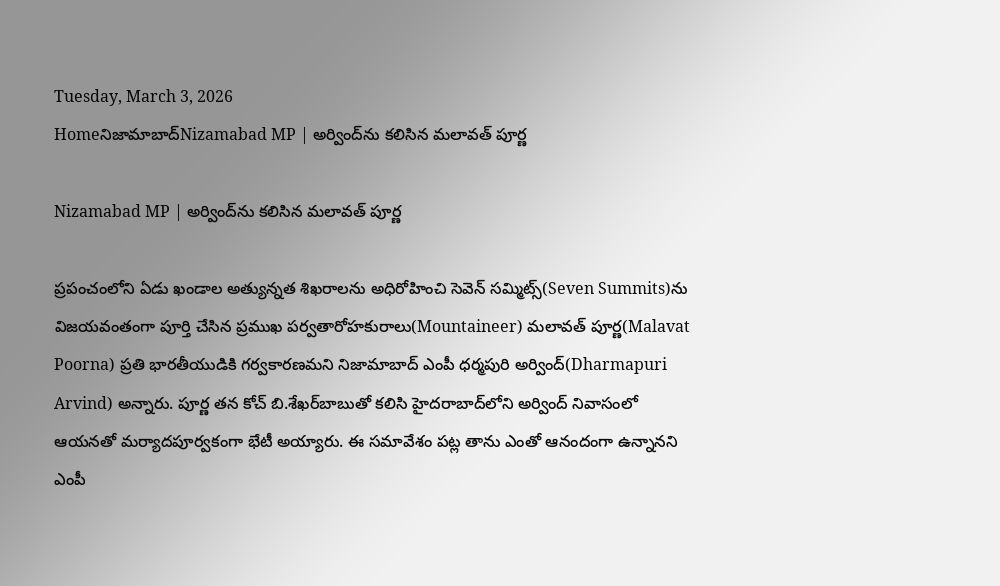Tuesday, March 3, 2026
Homeనిజామాబాద్‌Nizamabad MP | అర్వింద్‌ను కలిసిన మలావత్ పూర్ణ

Nizamabad MP | అర్వింద్‌ను కలిసిన మలావత్ పూర్ణ

ప్రపంచంలోని ఏడు ఖండాల అత్యున్నత శిఖరాలను అధిరోహించి సెవెన్ సమ్మిట్స్‌(Seven Summits)ను విజయవంతంగా పూర్తి చేసిన ప్రముఖ పర్వతారోహకురాలు(Mountaineer) మలావత్ పూర్ణ(Malavat Poorna) ప్రతి భారతీయుడికి గర్వకారణమని నిజామాబాద్ ఎంపీ ధర్మపురి అర్వింద్(Dharmapuri Arvind) అన్నారు. పూర్ణ తన కోచ్ బి.శేఖర్‌బాబుతో కలిసి హైదరాబాద్‌లోని అర్వింద్ నివాసంలో ఆయనతో మర్యాదపూర్వకంగా భేటీ అయ్యారు. ఈ సమావేశం పట్ల తాను ఎంతో ఆనందంగా ఉన్నానని ఎంపీ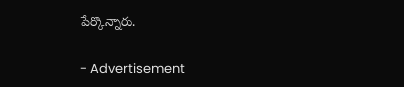పేర్కొన్నారు.

- Advertisement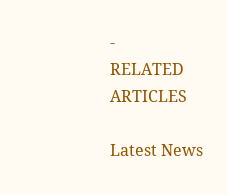-
RELATED ARTICLES

Latest News